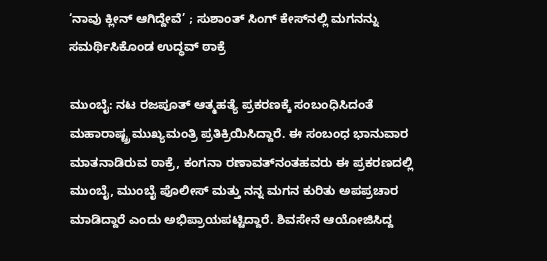‘ನಾವು ಕ್ಲೀನ್‌ ಆಗಿದ್ದೇವೆ’ ; ಸುಶಾಂತ್‌ ಸಿಂಗ್‌ ಕೇಸ್‌ನಲ್ಲಿ ಮಗನನ್ನು ಸಮರ್ಥಿಸಿಕೊಂಡ ಉದ್ಧವ್ ಠಾಕ್ರೆ

ಮುಂಬೈ: ನಟ ರಜಪೂತ್ ಆತ್ಮಹತ್ಯೆ ಪ್ರಕರಣಕ್ಕೆ ಸಂಬಂಧಿಸಿದಂತೆ ಮಹಾರಾ‍ಷ್ಟ್ರ ಮುಖ್ಯಮಂತ್ರಿ ಪ್ರತಿಕ್ರಿಯಿಸಿದ್ದಾರೆ. ಈ ಸಂಬಂಧ ಭಾನುವಾರ ಮಾತನಾಡಿರುವ ಠಾಕ್ರೆ, ಕಂಗನಾ ರಣಾವತ್‌ನಂತಹವರು ಈ ಪ್ರಕರಣದಲ್ಲಿ ಮುಂಬೈ, ಮುಂಬೈ ಪೊಲೀಸ್ ಮತ್ತು ನನ್ನ ಮಗನ ಕುರಿತು ಅಪಪ್ರಚಾರ ಮಾಡಿದ್ದಾರೆ ಎಂದು ಅಭಿಪ್ರಾಯಪಟ್ಟಿದ್ದಾರೆ. ಶಿವಸೇನೆ ಆಯೋಜಿಸಿದ್ದ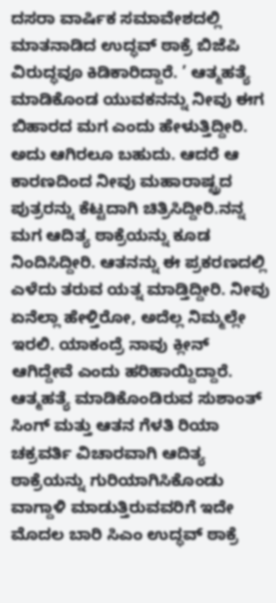ದಸರಾ ವಾರ್ಷಿಕ ಸಮಾವೇಶದಲ್ಲಿ ಮಾತನಾಡಿದ ಉದ್ಧವ್ ಠಾಕ್ರೆ ಬಿಜೆಪಿ ವಿರುದ್ಧವೂ ಕಿಡಿಕಾರಿದ್ದಾರೆ. ’ ಆತ್ಮಹತ್ಯೆ ಮಾಡಿಕೊಂಡ ಯುವಕನನ್ನು ನೀವು ಈಗ ಬಿಹಾರದ ಮಗ ಎಂದು ಹೇಳುತ್ತಿದ್ದೀರಿ. ಅದು ಆಗಿರಲೂ ಬಹುದು. ಆದರೆ ಆ ಕಾರಣದಿಂದ ನೀವು ಮಹಾರಾಷ್ಟ್ರದ ಪುತ್ರರನ್ನು ಕೆಟ್ಟದಾಗಿ ಚಿತ್ರಿಸಿದ್ದೀರಿ.ನನ್ನ ಮಗ ಆದಿತ್ಯ ಠಾಕ್ರೆಯನ್ನು ಕೂಡ ನಿಂದಿಸಿದ್ದೀರಿ. ಆತನನ್ನು ಈ ಪ್ರಕರಣದಲ್ಲಿ ಎಳೆದು ತರುವ ಯತ್ನ ಮಾಡ್ತಿದ್ದೀರಿ. ನೀವು ಏನೆಲ್ಲಾ ಹೇಳ್ತಿರೋ, ಅದೆಲ್ಲ ನಿಮ್ಮಲ್ಲೇ ಇರಲಿ. ಯಾಕಂದ್ರೆ ನಾವು ಕ್ಲೀನ್‌ ಆಗಿದ್ದೇವೆ ಎಂದು ಹರಿಹಾಯ್ದಿದ್ದಾರೆ. ಆತ್ಮಹತ್ಯೆ ಮಾಡಿಕೊಂಡಿರುವ ಸುಶಾಂತ್ ಸಿಂಗ್ ಮತ್ತು ಆತನ ಗೆಳತಿ ರಿಯಾ ಚಕ್ರವರ್ತಿ ವಿಚಾರವಾಗಿ ಆದಿತ್ಯ ಠಾಕ್ರೆಯನ್ನು ಗುರಿಯಾಗಿಸಿಕೊಂಡು ವಾಗ್ದಾಳಿ ಮಾಡುತ್ತಿರುವವರಿಗೆ ಇದೇ ಮೊದಲ ಬಾರಿ ಸಿಎಂ ಉದ್ಧವ್ ಠಾಕ್ರೆ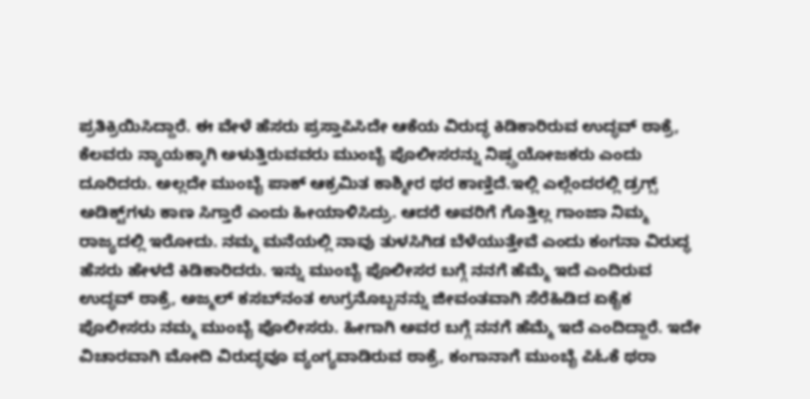ಪ್ರತಿಕ್ರಿಯಿಸಿದ್ದಾರೆ. ಈ ವೇಳೆ ಹೆಸರು ಪ್ರಸ್ತಾಪಿಸಿದೇ ಆಕೆಯ ವಿರುದ್ಧ ಕಿಡಿಕಾರಿರುವ ಉದ್ಧವ್ ಠಾಕ್ರೆ, ಕೆಲವರು ನ್ಯಾಯಕ್ಕಾಗಿ ಅಳುತ್ತಿರುವವರು ಮುಂಬೈ ಪೊಲೀಸರನ್ನು ನಿಷ್ಪ್ರಯೋಜಕರು ಎಂದು ದೂರಿದರು. ಅಲ್ಲದೇ ಮುಂಬೈ ಪಾಕ್ ಆಕ್ರಮಿತ ಕಾಶ್ಮೀರ ಥರ ಕಾಣ್ತಿದೆ.ಇಲ್ಲಿ ಎಲ್ಲೆಂದರಲ್ಲಿ ಡ್ರಗ್ಸ್‌ ಅಡಿಕ್ಟ್‌ಗಳು ಕಾಣ ಸಿಗ್ತಾರೆ ಎಂದು ಹೀಯಾಳಿಸಿದ್ರು. ಆದರೆ ಅವರಿಗೆ ಗೊತ್ತಿಲ್ಲ ಗಾಂಜಾ ನಿಮ್ಮ ರಾಜ್ಯದಲ್ಲಿ ಇರೋದು. ನಮ್ಮ ಮನೆಯಲ್ಲಿ ನಾವು ತುಳಸಿಗಿಡ ಬೆಳೆಯುತ್ತೇವೆ ಎಂದು ಕಂಗನಾ ವಿರುದ್ಧ ಹೆಸರು ಹೇಳದೆ ಕಿಡಿಕಾರಿದರು. ಇನ್ನು ಮುಂಬೈ ಪೊಲೀಸರ ಬಗ್ಗೆ ನನಗೆ ಹೆಮ್ಮೆ ಇದೆ ಎಂದಿರುವ ಉದ್ಧವ್ ಠಾಕ್ರೆ, ಅಜ್ಮಲ್ ಕಸಬ್‌ನಂತ ಉಗ್ರನೊಬ್ಬನನ್ನು ಜೀವಂತವಾಗಿ ಸೆರೆಹಿಡಿದ ಏಕೈಕ ಪೊಲೀಸರು ನಮ್ಮ ಮುಂಬೈ ಪೊಲೀಸರು. ಹೀಗಾಗಿ ಅವರ ಬಗ್ಗೆ ನನಗೆ ಹೆಮ್ಮೆ ಇದೆ ಎಂದಿದ್ದಾರೆ. ಇದೇ ವಿಚಾರವಾಗಿ ಮೋದಿ ವಿರುದ್ಧವೂ ವ್ಯಂಗ್ಯವಾಡಿರುವ ಠಾಕ್ರೆ, ಕಂಗಾನಾಗೆ ಮುಂಬೈ ಪಿಓಕೆ ಥರಾ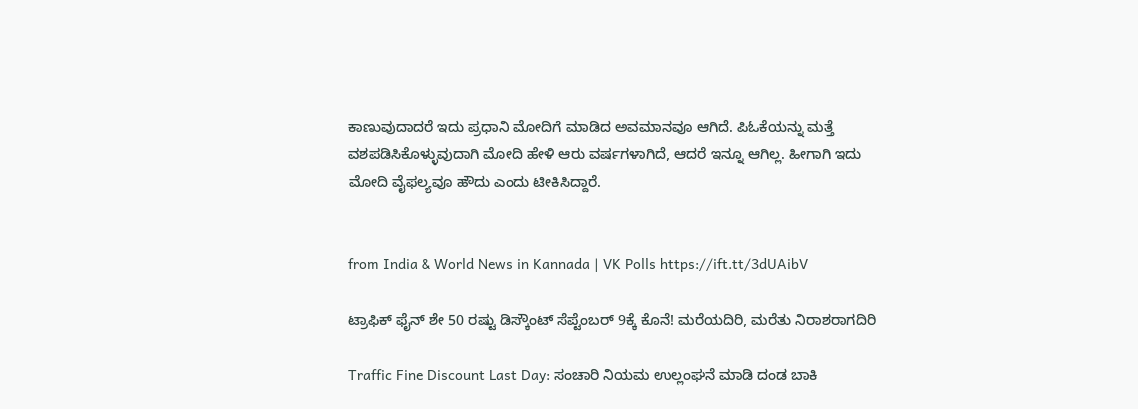ಕಾಣುವುದಾದರೆ ಇದು ಪ್ರಧಾನಿ ಮೋದಿಗೆ ಮಾಡಿದ ಅವಮಾನವೂ ಆಗಿದೆ. ಪಿಓಕೆಯನ್ನು ಮತ್ತೆ ವಶಪಡಿಸಿಕೊಳ್ಳುವುದಾಗಿ ಮೋದಿ ಹೇಳಿ ಆರು ವರ್ಷಗಳಾಗಿದೆ, ಆದರೆ ಇನ್ನೂ ಆಗಿಲ್ಲ. ಹೀಗಾಗಿ ಇದು ಮೋದಿ ವೈಫಲ್ಯವೂ ಹೌದು ಎಂದು ಟೀಕಿಸಿದ್ದಾರೆ.


from India & World News in Kannada | VK Polls https://ift.tt/3dUAibV

ಟ್ರಾಫಿಕ್‌ ಫೈನ್‌ ಶೇ 50 ರಷ್ಟು ಡಿಸ್ಕೌಂಟ್‌ ಸೆಪ್ಟೆಂಬರ್‌ 9ಕ್ಕೆ ಕೊನೆ! ಮರೆಯದಿರಿ, ಮರೆತು ನಿರಾಶರಾಗದಿರಿ

Traffic Fine Discount Last Day: ಸಂಚಾರಿ ನಿಯಮ ಉಲ್ಲಂಘನೆ ಮಾಡಿ ದಂಡ ಬಾಕಿ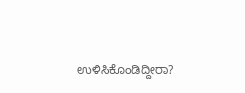ಉಳಿಸಿಕೊಂಡಿದ್ದೀರಾ?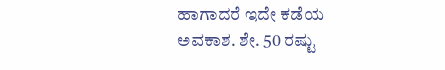ಹಾಗಾದರೆ ಇದೇ ಕಡೆಯ ಅವಕಾಶ. ಶೇ. 50 ರಷ್ಟು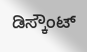ಡಿಸ್ಕೌಂಟ್‌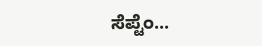ಸೆಪ್ಟೆಂ...